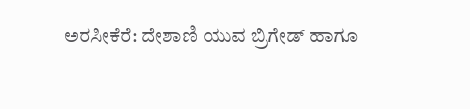ಅರಸೀಕೆರೆ: ದೇಶಾಣಿ ಯುವ ಬ್ರಿಗೇಡ್ ಹಾಗೂ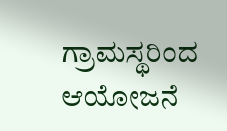ಗ್ರಾಮಸ್ಥರಿಂದ ಆಯೋಜನೆ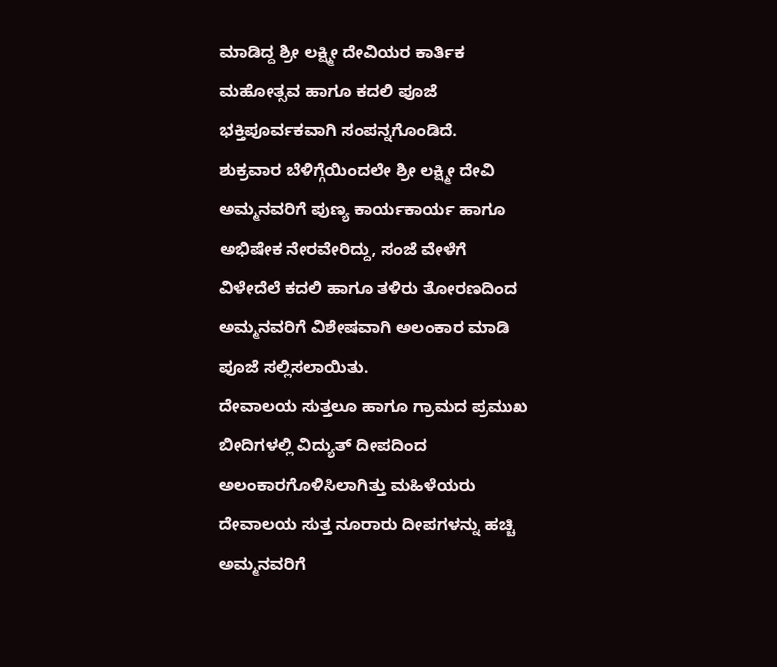ಮಾಡಿದ್ದ ಶ್ರೀ ಲಕ್ಷ್ಮೀ ದೇವಿಯರ ಕಾರ್ತಿಕ ಮಹೋತ್ಸವ ಹಾಗೂ ಕದಲಿ ಪೂಜೆ ಭಕ್ತಿಪೂರ್ವಕವಾಗಿ ಸಂಪನ್ನಗೊಂಡಿದೆ.
ಶುಕ್ರವಾರ ಬೆಳಿಗ್ಗೆಯಿಂದಲೇ ಶ್ರೀ ಲಕ್ಷ್ಮೀ ದೇವಿ ಅಮ್ಮನವರಿಗೆ ಪುಣ್ಯ ಕಾರ್ಯಕಾರ್ಯ ಹಾಗೂ ಅಭಿಷೇಕ ನೇರವೇರಿದ್ದು, ಸಂಜೆ ವೇಳೆಗೆ ವಿಳೇದೆಲೆ ಕದಲಿ ಹಾಗೂ ತಳಿರು ತೋರಣದಿಂದ ಅಮ್ಮನವರಿಗೆ ವಿಶೇಷವಾಗಿ ಅಲಂಕಾರ ಮಾಡಿ ಪೂಜೆ ಸಲ್ಲಿಸಲಾಯಿತು.
ದೇವಾಲಯ ಸುತ್ತಲೂ ಹಾಗೂ ಗ್ರಾಮದ ಪ್ರಮುಖ ಬೀದಿಗಳಲ್ಲಿ ವಿದ್ಯುತ್ ದೀಪದಿಂದ ಅಲಂಕಾರಗೊಳಿಸಿಲಾಗಿತ್ತು ಮಹಿಳೆಯರು ದೇವಾಲಯ ಸುತ್ತ ನೂರಾರು ದೀಪಗಳನ್ನು ಹಚ್ಚಿ ಅಮ್ಮನವರಿಗೆ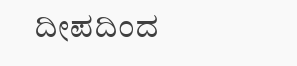ದೀಪದಿಂದ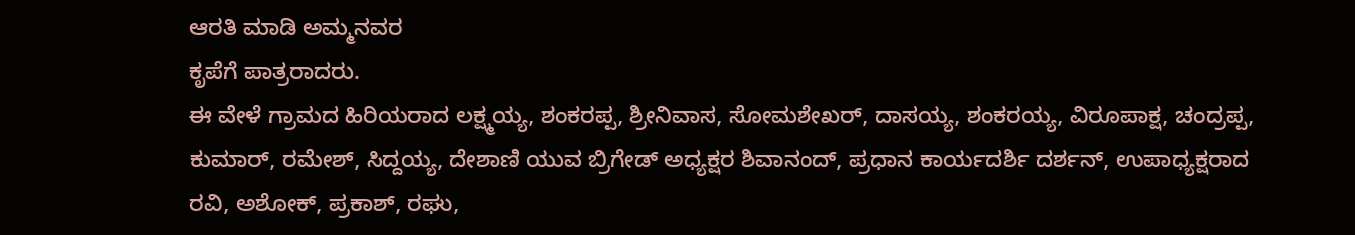ಆರತಿ ಮಾಡಿ ಅಮ್ಮನವರ
ಕೃಪೆಗೆ ಪಾತ್ರರಾದರು.
ಈ ವೇಳೆ ಗ್ರಾಮದ ಹಿರಿಯರಾದ ಲಕ್ಷ್ಮಯ್ಯ, ಶಂಕರಪ್ಪ, ಶ್ರೀನಿವಾಸ, ಸೋಮಶೇಖರ್, ದಾಸಯ್ಯ, ಶಂಕರಯ್ಯ, ವಿರೂಪಾಕ್ಷ, ಚಂದ್ರಪ್ಪ, ಕುಮಾರ್, ರಮೇಶ್, ಸಿದ್ದಯ್ಯ, ದೇಶಾಣಿ ಯುವ ಬ್ರಿಗೇಡ್ ಅಧ್ಯಕ್ಷರ ಶಿವಾನಂದ್, ಪ್ರಧಾನ ಕಾರ್ಯದರ್ಶಿ ದರ್ಶನ್, ಉಪಾಧ್ಯಕ್ಷರಾದ ರವಿ, ಅಶೋಕ್, ಪ್ರಕಾಶ್, ರಘು,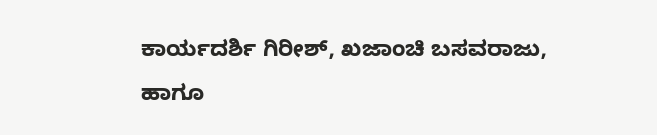ಕಾರ್ಯದರ್ಶಿ ಗಿರೀಶ್, ಖಜಾಂಚಿ ಬಸವರಾಜು, ಹಾಗೂ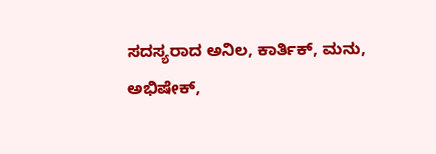ಸದಸ್ಯರಾದ ಅನಿಲ, ಕಾರ್ತಿಕ್, ಮನು, ಅಭಿಷೇಕ್,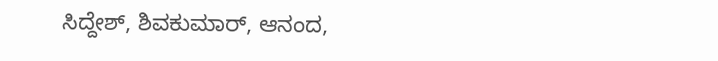ಸಿದ್ದೇಶ್, ಶಿವಕುಮಾರ್, ಆನಂದ,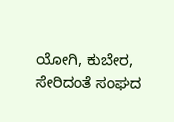ಯೋಗಿ, ಕುಬೇರ, ಸೇರಿದಂತೆ ಸಂಘದ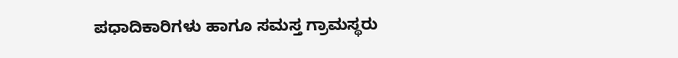ಪಧಾದಿಕಾರಿಗಳು ಹಾಗೂ ಸಮಸ್ತ ಗ್ರಾಮಸ್ಥರು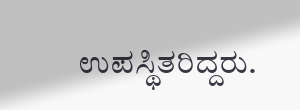ಉಪಸ್ಥಿತರಿದ್ದರು.